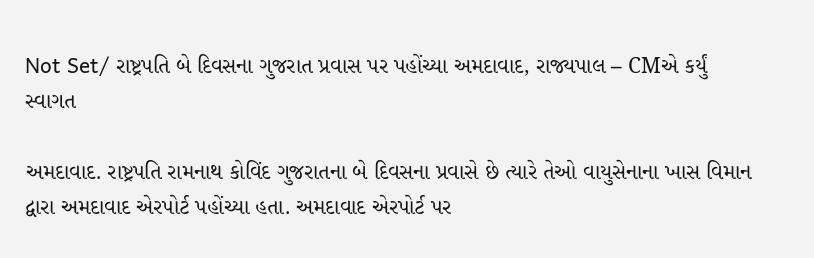Not Set/ રાષ્ટ્રપતિ બે દિવસના ગુજરાત પ્રવાસ પર પહોંચ્યા અમદાવાદ, રાજ્યપાલ – CMએ કર્યું સ્વાગત

અમદાવાદ. રાષ્ટ્રપતિ રામનાથ કોવિંદ ગુજરાતના બે દિવસના પ્રવાસે છે ત્યારે તેઓ વાયુસેનાના ખાસ વિમાન દ્વારા અમદાવાદ એરપોર્ટ પહોંચ્યા હતા. અમદાવાદ એરપોર્ટ પર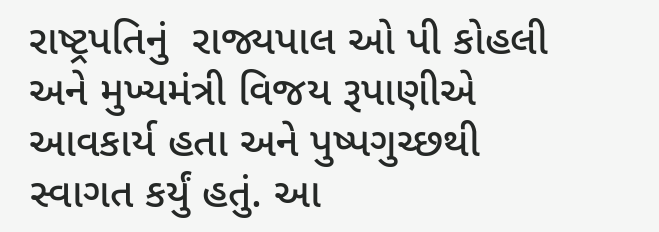રાષ્ટ્રપતિનું  રાજ્યપાલ ઓ પી કોહલી અને મુખ્યમંત્રી વિજય રૂપાણીએ આવકાર્ય હતા અને પુષ્પગુચ્છથી સ્વાગત કર્યું હતું. આ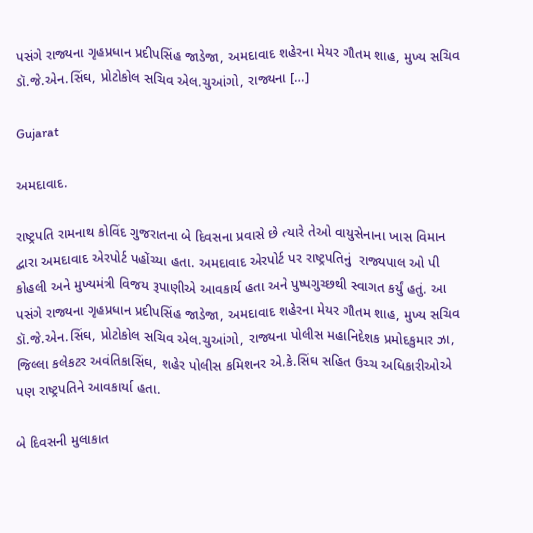પસંગે રાજ્યના ગૃહપ્રધાન પ્રદીપસિંહ જાડેજા, અમદાવાદ શહેરના મેયર ગૌતમ શાહ, મુખ્ય સચિવ ડૉ.જે.એન.સિંઘ, પ્રોટોકોલ સચિવ એલ.ચુઆંગો, રાજ્યના […]

Gujarat

અમદાવાદ.

રાષ્ટ્રપતિ રામનાથ કોવિંદ ગુજરાતના બે દિવસના પ્રવાસે છે ત્યારે તેઓ વાયુસેનાના ખાસ વિમાન દ્વારા અમદાવાદ એરપોર્ટ પહોંચ્યા હતા. અમદાવાદ એરપોર્ટ પર રાષ્ટ્રપતિનું  રાજ્યપાલ ઓ પી કોહલી અને મુખ્યમંત્રી વિજય રૂપાણીએ આવકાર્ય હતા અને પુષ્પગુચ્છથી સ્વાગત કર્યું હતું. આ પસંગે રાજ્યના ગૃહપ્રધાન પ્રદીપસિંહ જાડેજા, અમદાવાદ શહેરના મેયર ગૌતમ શાહ, મુખ્ય સચિવ ડૉ.જે.એન.સિંઘ, પ્રોટોકોલ સચિવ એલ.ચુઆંગો, રાજ્યના પોલીસ મહાનિદેશક પ્રમોદકુમાર ઝા, જિલ્લા કલેકટર અવંતિકાસિંઘ, શહેર પોલીસ કમિશનર એ.કે.સિંઘ સહિત ઉચ્ચ અધિકારીઓએ પણ રાષ્ટ્રપતિને આવકાર્યા હતા.

બે દિવસની મુલાકાત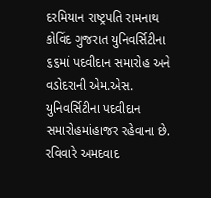દરમિયાન રાષ્ટ્રપતિ રામનાથ કોવિંદ ગુજરાત યુનિવર્સિટીના ૬૬માં પદવીદાન સમારોહ અને વડોદરાની એમ.એસ. યુનિવર્સિટીના પદવીદાન સમારોહમાંહાજર રહેવાના છે. રવિવારે અમદવાદ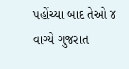પહોંચ્યા બાદ તેઓ ૪ વાગ્યે ગુજરાત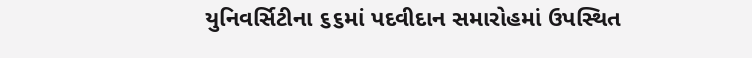યુનિવર્સિટીના ૬૬માં પદવીદાન સમારોહમાં ઉપસ્થિત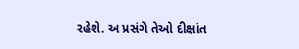રહેશે. અ પ્રસંગે તેઓ દીક્ષાંત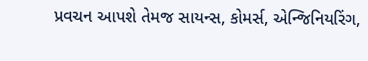પ્રવચન આપશે તેમજ સાયન્સ, કોમર્સ, એન્જિનિયરિંગ,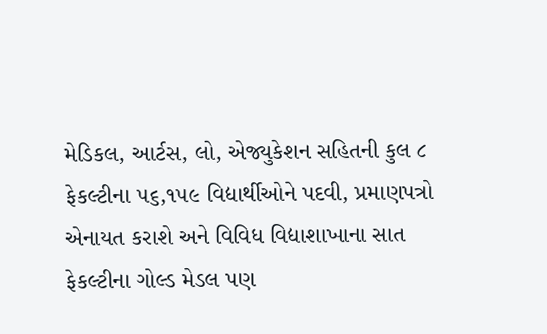મેડિકલ, આર્ટસ, લો, એજ્યુકેશન સહિતની કુલ ૮ ફેકલ્ટીના ૫૬,૧૫૯ વિદ્યાર્થીઓને પદવી, પ્રમાણપત્રો એનાયત કરાશે અને વિવિધ વિદ્યાશાખાના સાત ફેકલ્ટીના ગોલ્ડ મેડલ પણ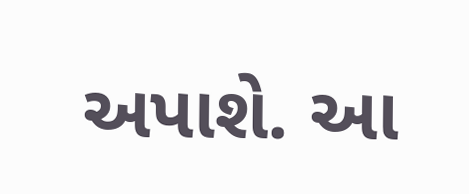અપાશે. આ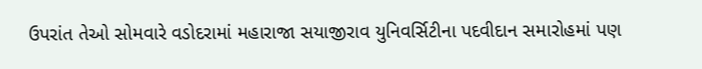ઉપરાંત તેઓ સોમવારે વડોદરામાં મહારાજા સયાજીરાવ યુનિવર્સિટીના પદવીદાન સમારોહમાં પણ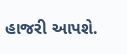હાજરી આપશે.